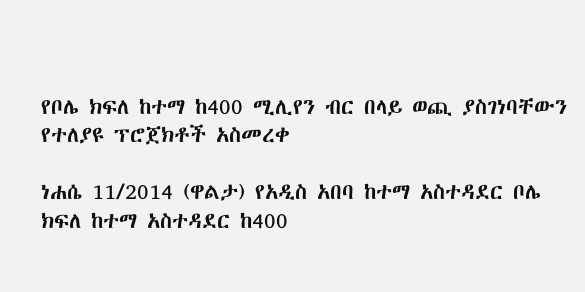የቦሌ ክፍለ ከተማ ከ400 ሚሊየን ብር በላይ ወጪ ያስገነባቸውን የተለያዩ ፕሮጀክቶች አስመረቀ

ነሐሴ 11/2014 (ዋልታ) የአዲስ አበባ ከተማ አስተዳደር ቦሌ ክፍለ ከተማ አስተዳደር ከ400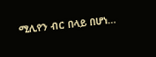ሚሊየን ብር በላይ በሆነ…